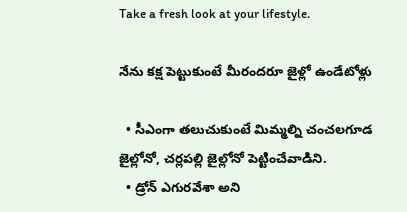Take a fresh look at your lifestyle.

నేను కక్ష పెట్టుకుంటే మీరందరూ జైళ్లో ఉండేటోళ్లు

  • సీఎంగా తలుచుకుంటే మిమ్మల్ని చంచలగూడ జైల్లోనో, చర్లపల్లి జైల్లోనో పెట్టించేవాడిని.
  • డ్రోన్ ఎగురవేశా అని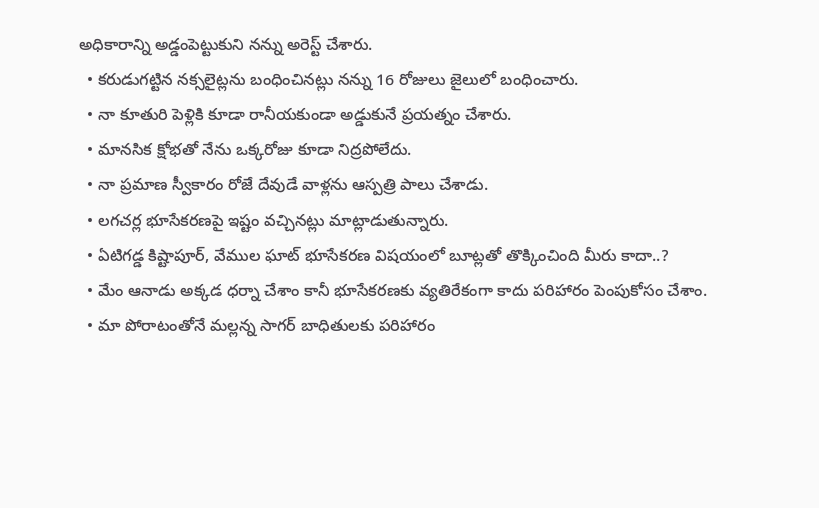అధికారాన్ని అడ్డంపెట్టుకుని నన్ను అరెస్ట్ చేశారు.
  • కరుడుగట్టిన నక్సలైట్లను బంధించినట్లు నన్ను 16 రోజులు జైలులో బంధించారు.
  • నా కూతురి పెళ్లికి కూడా రానీయకుండా అడ్డుకునే ప్రయత్నం చేశారు.
  • మానసిక క్షోభతో నేను ఒక్కరోజు కూడా నిద్రపోలేదు.
  • నా ప్రమాణ స్వీకారం రోజే దేవుడే వాళ్లను ఆస్పత్రి పాలు చేశాడు.
  • లగచర్ల భూసేకరణపై ఇష్టం వచ్చినట్లు మాట్లాడుతున్నారు.
  • ఏటిగడ్డ కిష్టాపూర్, వేముల ఘాట్ భూసేకరణ విషయంలో బూట్లతో తొక్కించింది మీరు కాదా..?
  • మేం ఆనాడు అక్కడ ధర్నా చేశాం కానీ భూసేకరణకు వ్యతిరేకంగా కాదు పరిహారం పెంపుకోసం చేశాం.
  • మా పోరాటంతోనే మల్లన్న సాగర్ బాధితులకు పరిహారం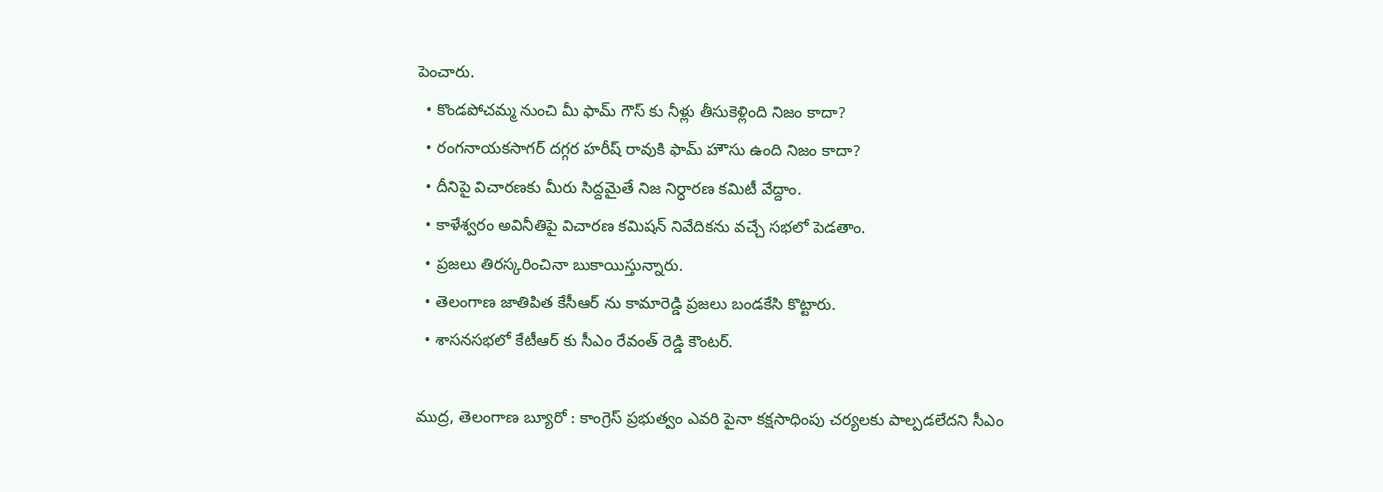పెంచారు.
  • కొండపోచమ్మ నుంచి మీ ఫామ్ గౌస్ కు నీళ్లు తీసుకెళ్లింది నిజం కాదా?
  • రంగనాయకసాగర్ దగ్గర హరీష్ రావుకి ఫామ్ హౌసు ఉంది నిజం కాదా?
  • దీనిపై విచారణకు మీరు సిద్దమైతే నిజ నిర్ధారణ కమిటీ వేద్దాం.
  • కాళేశ్వరం అవినీతిపై విచారణ కమిషన్ నివేదికను వచ్చే సభలో పెడతాం.
  • ప్రజలు తిరస్కరించినా బుకాయిస్తున్నారు.
  • తెలంగాణ జాతిపిత కేసీఆర్ ను కామారెడ్డి ప్రజలు బండకేసి కొట్టారు.
  • శాసనసభలో కేటీఆర్ కు సీఎం రేవంత్ రెడ్డి కౌంటర్.

ముద్ర, తెలంగాణ బ్యూరో : కాంగ్రెస్ ప్రభుత్వం ఎవరి పైనా కక్షసాధింపు చర్యలకు పాల్పడలేదని సీఎం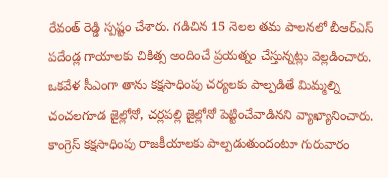రేవంత్ రెడ్డి స్పష్టం చేశారు. గడిచిన 15 నెలల తమ పాలనలో బీఆర్ఎస్ పదేండ్ల గాయాలకు చికిత్స అందించే ప్రయత్నం చేస్తున్నట్లు వెల్లడించారు. ఒకవేళ సీఎంగా తాను కక్షసాధింపు చర్యలకు పాల్పడితే మిమ్మల్ని చంచలగూడ జైల్లోనో, చర్లపల్లి జైల్లోనో పెట్టించేవాడినని వ్యాఖ్యానించారు. కాంగ్రెస్ కక్షసాధింపు రాజకీయాలకు పాల్పడుతుందంటూ గురువారం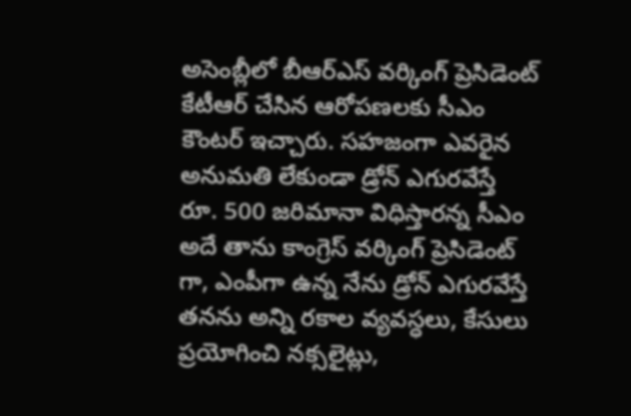అసెంబ్లీలో బీఆర్ఎస్ వర్కింగ్ ప్రెసిడెంట్ కేటీఆర్ చేసిన ఆరోపణలకు సీఎం కౌంటర్ ఇచ్చారు. సహజంగా ఎవరైన అనుమతి లేకుండా డ్రోన్ ఎగురవేస్తే రూ. 500 జరిమానా విధిస్తారన్న సీఎం అదే తాను కాంగ్రెస్ వర్కింగ్ ప్రెసిడెంట్ గా, ఎంపీగా ఉన్న నేను డ్రోన్ ఎగురవేస్తే తనను అన్ని రకాల వ్యవస్ధలు, కేసులు ప్రయోగించి నక్సలైట్లు,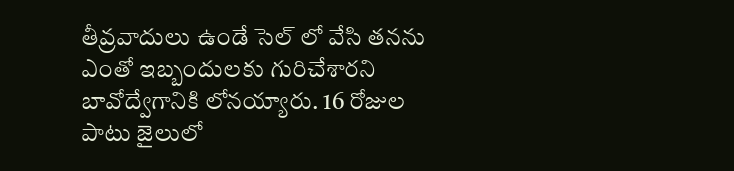తీవ్రవాదులు ఉండే సెల్ లో వేసి తనను ఎంతో ఇబ్బందులకు గురిచేశారని బావోద్వేగానికి లోనయ్యారు. 16 రోజుల పాటు జైలులో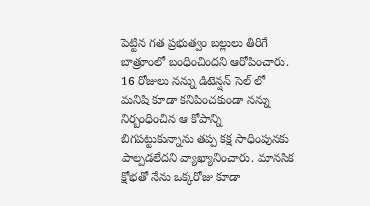పెట్టిన గత ప్రభుత్వం బల్లులు తిరిగే బాత్రూంలో బంధించిందని ఆరోపించారు. 16 రోజులు నన్ను డిటెన్షన్ సెల్ లో మనిషి కూడా కనిపించకుండా నన్ను నిర్బంధించిన ఆ కోపాన్ని బిగపట్టుకున్నాను తప్ప కక్ష సాధింపునకు పాల్పడలేదని వ్యాఖ్యానించారు. మానసిక క్షోభతో నేను ఒక్కరోజు కూడా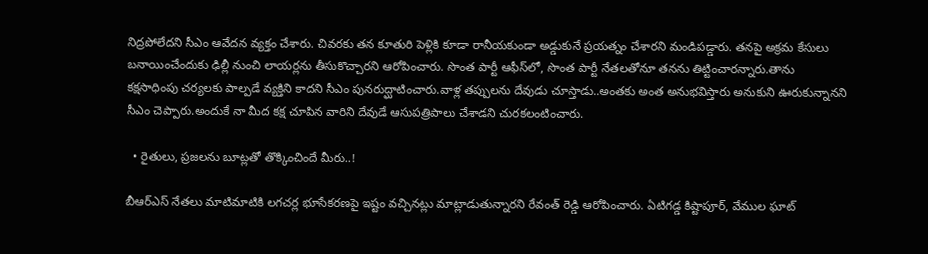నిద్రపోలేదని సీఎం ఆవేదన వ్యక్తం చేశారు. చివరకు తన కూతురి పెళ్లికి కూడా రానీయకుండా అడ్డుకునే ప్రయత్నం చేశారని మండిపడ్డారు. తనపై అక్రమ కేసులు బనాయించేందుకు ఢిల్లీ నుంచి లాయర్లను తీసుకొచ్చారని ఆరోపించారు. సొంత పార్టీ ఆఫీస్‌లో, సొంత పార్టీ నేతలతోనూ తనను తిట్టించారన్నారు.తాను కక్షసాధింపు చర్యలకు పాల్పడే వ్యక్తిని కాదని సీఎం పునరుద్ఘాటించారు.వాళ్ల తప్పులను దేవుడు చూస్తాడు..అంతకు అంత అనుభవిస్తారు అనుకుని ఊరుకున్నానని సీఎం చెప్పారు.అందుకే నా మీద కక్ష చూపిన వారిని దేవుడే ఆసుపత్రిపాలు చేశాడని చురకలంటించారు.

  • రైతులు, ప్రజలను బూట్లతో తొక్కించిందే మీరు..!

బీఆర్ఎస్ నేతలు మాటిమాటికి లగచర్ల భూసేకరణపై ఇష్టం వచ్చినట్లు మాట్లాడుతున్నారని రేవంత్ రెడ్డి ఆరోపించారు. ఏటిగడ్డ కిష్టాపూర్, వేముల ఘాట్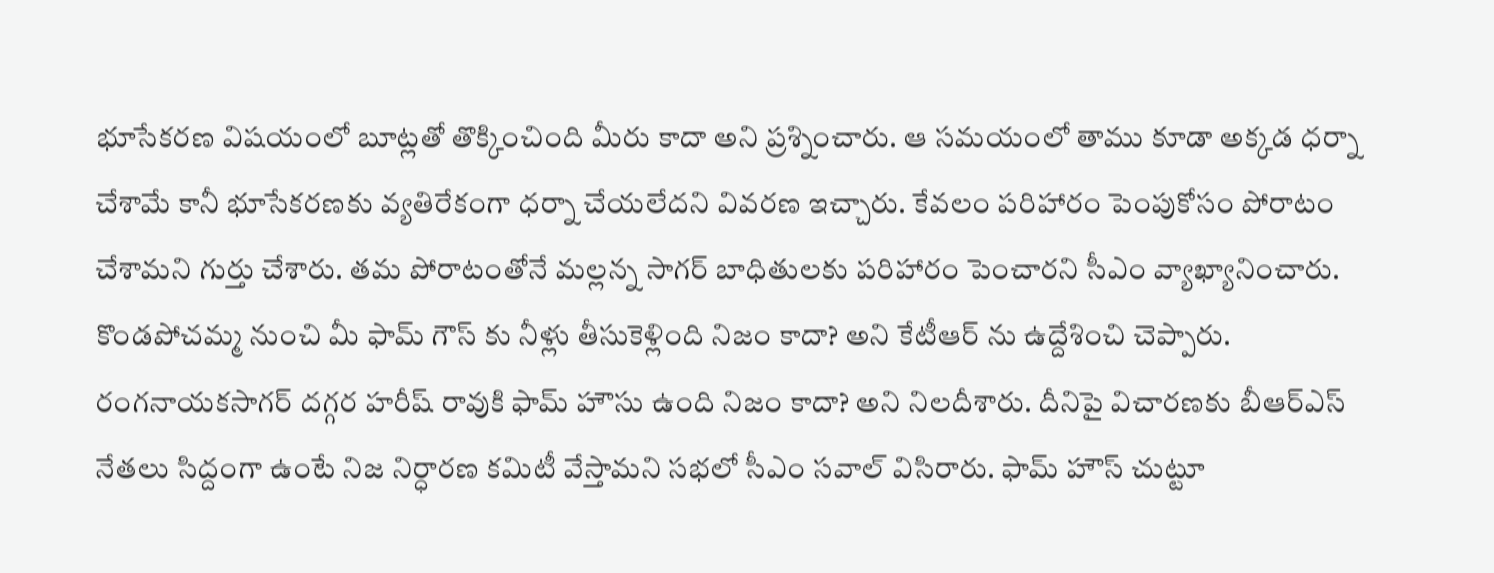భూసేకరణ విషయంలో బూట్లతో తొక్కించింది మీరు కాదా అని ప్రశ్నించారు. ఆ సమయంలో తాము కూడా అక్కడ ధర్నా చేశామే కానీ భూసేకరణకు వ్యతిరేకంగా ధర్నా చేయలేదని వివరణ ఇచ్చారు. కేవలం పరిహారం పెంపుకోసం పోరాటం చేశామని గుర్తు చేశారు. తమ పోరాటంతోనే మల్లన్న సాగర్ బాధితులకు పరిహారం పెంచారని సీఎం వ్యాఖ్యానించారు. కొండపోచమ్మ నుంచి మీ ఫామ్ గౌస్ కు నీళ్లు తీసుకెళ్లింది నిజం కాదా? అని కేటీఆర్ ను ఉద్దేశించి చెప్పారు. రంగనాయకసాగర్ దగ్గర హరీష్ రావుకి ఫామ్ హౌసు ఉంది నిజం కాదా? అని నిలదీశారు. దీనిపై విచారణకు బీఆర్ఎస్ నేతలు సిద్దంగా ఉంటే నిజ నిర్ధారణ కమిటీ వేస్తామని సభలో సీఎం సవాల్ విసిరారు. ఫామ్ హౌస్ చుట్టూ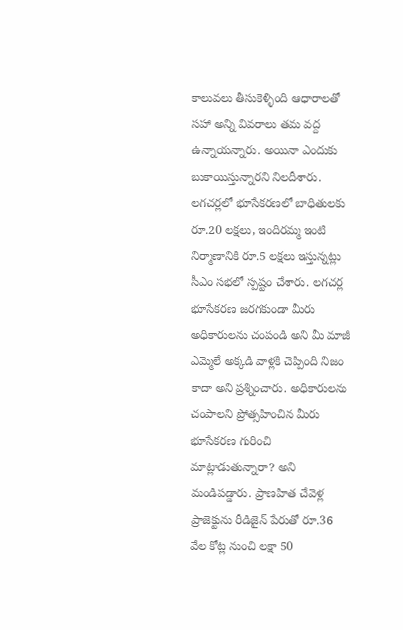కాలువలు తీసుకెళ్ళింది ఆధారాలతో సహా అన్ని వివరాలు తమ వద్ద ఉన్నాయన్నారు. అయినా ఎందుకు బుకాయిస్తున్నారని నిలదీశారు. లగచర్లలో భూసేకరణలో బాధితులకు రూ.20 లక్షలు, ఇందిరమ్మ ఇంటి నిర్మాణానికి రూ.5 లక్షలు ఇస్తున్నట్లు సీఎం సభలో స్పష్టం చేశారు. లగచర్ల భూసేకరణ జరగకుండా మీరు అధికారులను చంపండి అని మీ మాజీ ఎమ్మెలే అక్కడి వాళ్లకి చెప్పింది నిజం కాదా అని ప్రశ్నించారు. అధికారులను చంపాలని ప్రోత్సహించిన మీరు భూసేకరణ గురించి మాట్లాడుతున్నారా? అని మండిపడ్డారు. ప్రాణహిత చేవెళ్ల ప్రాజెక్టును రీడిజైన్ పేరుతో రూ.36 వేల కోట్ల నుంచి లక్షా 50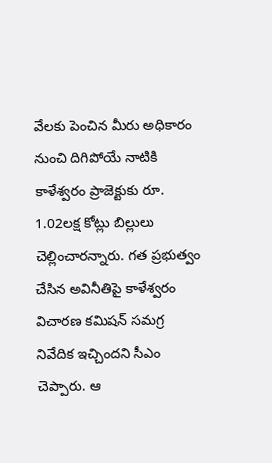వేలకు పెంచిన మీరు అధికారం నుంచి దిగిపోయే నాటికి కాళేశ్వరం ప్రాజెక్టుకు రూ. 1.02లక్ష కోట్లు బిల్లులు చెల్లించారన్నారు. గత ప్రభుత్వం చేసిన అవినీతిపై కాళేశ్వరం విచారణ కమిషన్ సమగ్ర నివేదిక ఇచ్చిందని సీఎం చెప్పారు. ఆ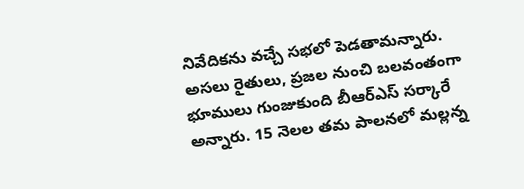నివేదికను వచ్చే సభలో పెడతామన్నారు. అసలు రైతులు, ప్రజల నుంచి బలవంతంగా భూములు గుంజుకుంది బీఆర్ఎస్ సర్కారే అన్నారు. 15 నెలల తమ పాలనలో మల్లన్న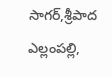సాగర్,శ్రీపాద ఎల్లంపల్లి,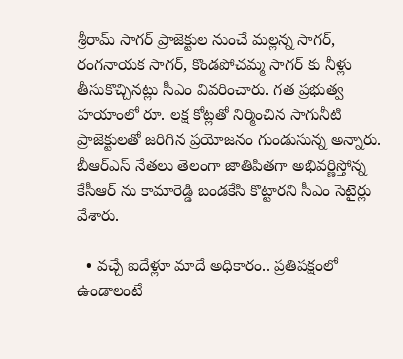శ్రీరామ్ సాగర్ ప్రాజెక్టుల నుంచే మల్లన్న సాగర్, రంగనాయక సాగర్, కొండపోచమ్మ సాగర్ కు నీళ్లు తీసుకొచ్చినట్లు సీఎం వివరించారు. గత ప్రభుత్వ హయాంలో రూ. లక్ష కోట్లతో నిర్మించిన సాగునీటి ప్రాజెక్టులతో జరిగిన ప్రయోజనం గుండుసున్న అన్నారు.
బీఆర్ఎస్ నేతలు తెలంగా జాతిపితగా అభివర్ణిస్తోన్న కేసీఆర్ ను కామారెడ్డి బండకేసి కొట్టారని సీఎం సెటైర్లు వేశారు.

  • వచ్చే ఐదేళ్లూ మాదే అధికారం.. ప్రతిపక్షంలో ఉండాలంటే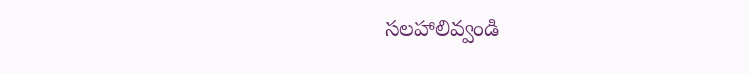సలహాలివ్వండి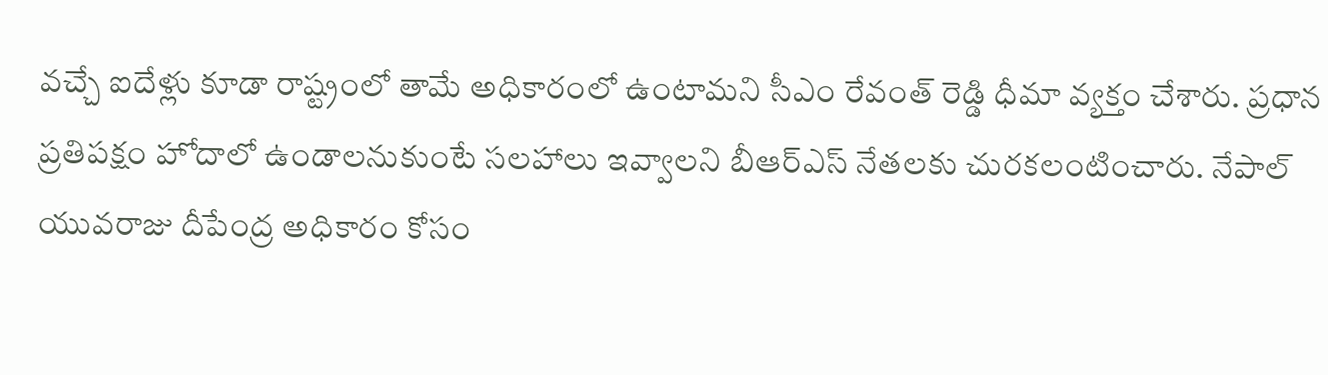వచ్చే ఐదేళ్లు కూడా రాష్ట్రంలో తామే అధికారంలో ఉంటామని సీఎం రేవంత్ రెడ్డి ధీమా వ్యక్తం చేశారు. ప్రధాన ప్రతిపక్షం హోదాలో ఉండాలనుకుంటే సలహాలు ఇవ్వాలని బీఆర్ఎస్ నేతలకు చురకలంటించారు. నేపాల్ యువరాజు దీపేంద్ర అధికారం కోసం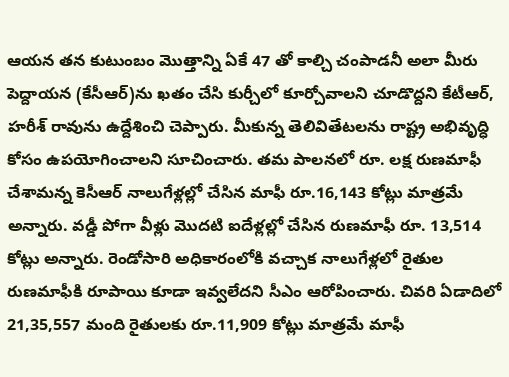ఆయన తన కుటుంబం మొత్తాన్ని ఏకే 47 తో కాల్చి చంపాడనీ అలా మీరు పెద్దాయన (కేసీఆర్)ను ఖతం చేసి కుర్చీలో కూర్చోవాలని చూడొద్దని కేటీఆర్, హరీశ్ రావును ఉద్దేశించి చెప్పారు. మీకున్న తెలివితేటలను రాష్ట్ర అభివృద్ధి కోసం ఉపయోగించాలని సూచించారు. తమ పాలనలో రూ. లక్ష రుణమాఫీ చేశామన్న కెసీఆర్ నాలుగేళ్లల్లో చేసిన మాఫీ రూ.16,143 కోట్లు మాత్రమే అన్నారు. వడ్డీ పోగా వీళ్లు మొదటి ఐదేళ్లల్లో చేసిన రుణమాఫీ రూ. 13,514 కోట్లు అన్నారు. రెండోసారి అధికారంలోకి వచ్చాక నాలుగేళ్లలో రైతుల రుణమాఫీకి రూపాయి కూడా ఇవ్వలేదని సీఎం ఆరోపించారు. చివరి ఏడాదిలో 21,35,557 మంది రైతులకు రూ.11,909 కోట్లు మాత్రమే మాఫీ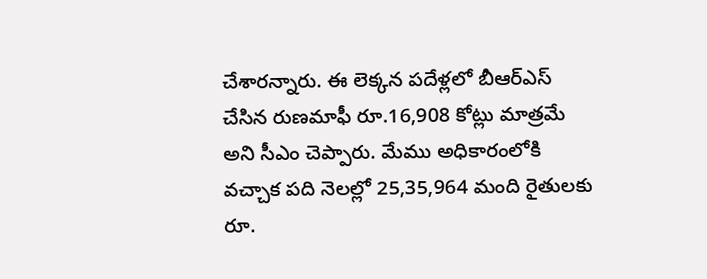చేశారన్నారు. ఈ లెక్కన పదేళ్లలో బీఆర్ఎస్ చేసిన రుణమాఫీ రూ.16,908 కోట్లు మాత్రమే అని సీఎం చెప్పారు. మేము అధికారంలోకి వచ్చాక పది నెలల్లో 25,35,964 మంది రైతులకు రూ.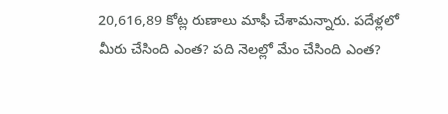20,616,89 కోట్ల రుణాలు మాఫీ చేశామన్నారు. పదేళ్లలో మీరు చేసింది ఎంత? పది నెలల్లో మేం చేసింది ఎంత?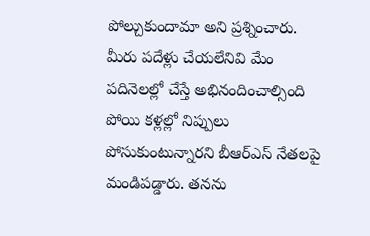పోల్చుకుందామా అని ప్రశ్నించారు. మీరు పదేళ్లు చేయలేనివి మేం పదినెలల్లో చేస్తే అభినందించాల్సింది పోయి కళ్లల్లో నిప్పులు పోసుకుంటున్నారని బీఆర్ఎస్ నేతలపై మండిపడ్డారు. తనను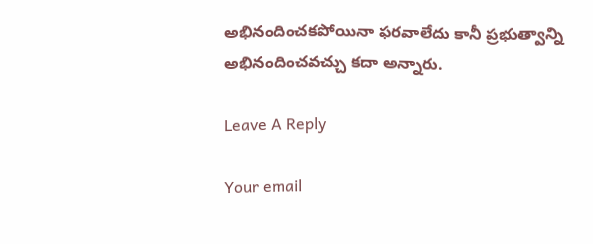అభినందించకపోయినా ఫరవాలేదు కానీ ప్రభుత్వాన్ని అభినందించవచ్చు కదా అన్నారు.

Leave A Reply

Your email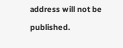address will not be published.